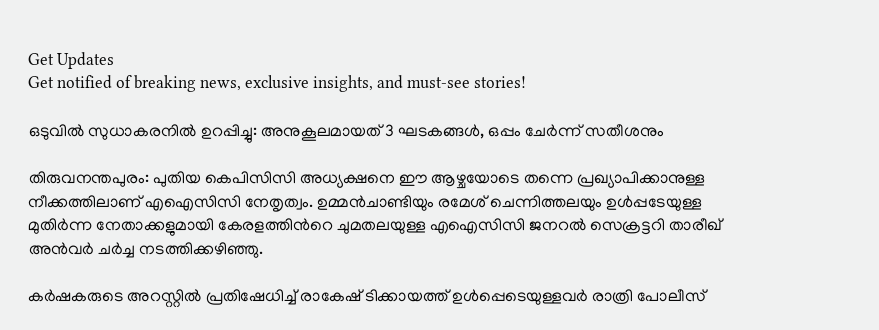Get Updates
Get notified of breaking news, exclusive insights, and must-see stories!

ഒടുവില്‍ സുധാകരനില്‍ ഉറപ്പിച്ചു: അനുകൂലമായത് 3 ഘടകങ്ങള്‍, ഒപ്പം ചേര്‍ന്ന് സതീശനും

തിരുവനന്തപുരം: പുതിയ കെപിസിസി അധ്യക്ഷനെ ഈ ആഴ്ചയോടെ തന്നെ പ്രഖ്യാപിക്കാനുള്ള നീക്കത്തിലാണ് എഐസിസി നേതൃത്വം. ഉമ്മന്‍ചാണ്ടിയും രമേശ് ചെന്നിത്തലയും ഉള്‍പ്പടേയുള്ള മുതിര്‍ന്ന നേതാക്കളുമായി കേരളത്തിന്‍റെ ചുമതലയുള്ള എഐസിസി ജനറല്‍ സെക്രട്ടറി താരീഖ് അന്‍വര്‍ ചര്‍ച്ച നടത്തിക്കഴിഞ്ഞു.

കര്‍ഷകരുടെ അറസ്റ്റില്‍ പ്രതിഷേധിച്ച് രാകേഷ് ടിക്കായത്ത് ഉള്‍പ്പെടെയുള്ളവര്‍ രാത്രി പോലീസ്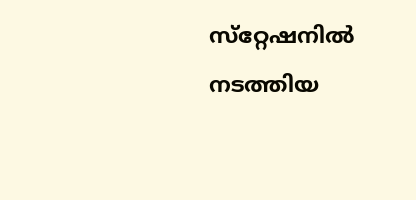സ്‌റ്റേഷനില്‍ നടത്തിയ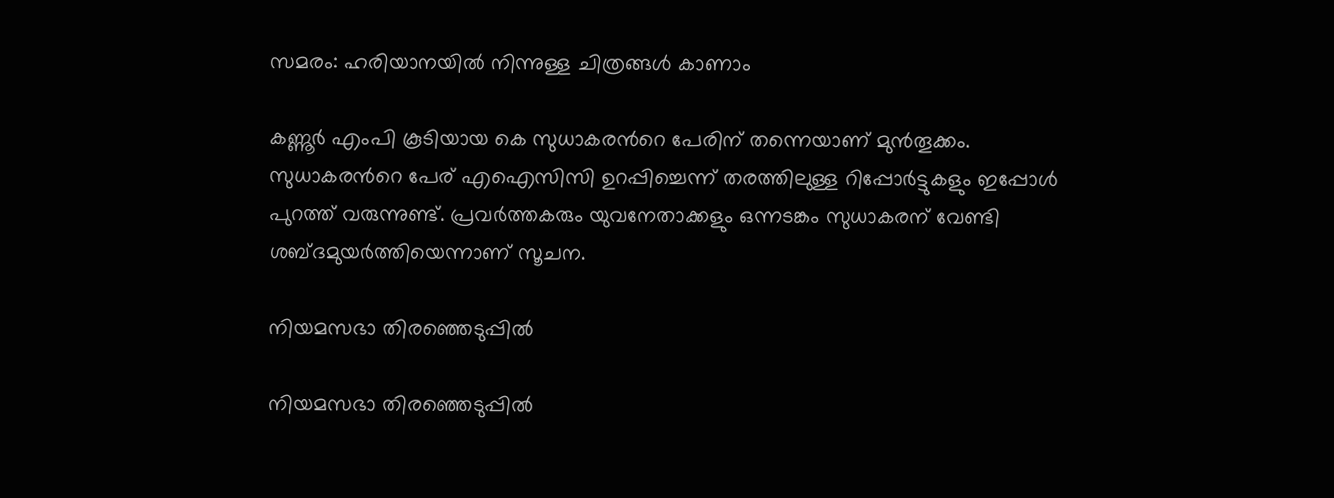സമരം: ഹരിയാനയില്‍ നിന്നുള്ള ചിത്രങ്ങള്‍ കാണാം

കണ്ണൂര്‍ എംപി കൂടിയായ കെ സുധാകരന്‍റെ പേരിന് തന്നെയാണ് മുന്‍തൂക്കം. സുധാകരന്‍റെ പേര് എഐസിസി ഉറപ്പിച്ചെന്ന് തരത്തിലുള്ള റിപ്പോര്‍ട്ടുകളും ഇപ്പോള്‍ പുറത്ത് വരുന്നുണ്ട്. പ്രവര്‍ത്തകരും യുവനേതാക്കളും ഒന്നടങ്കം സുധാകരന് വേണ്ടി ശബ്ദമുയര്‍ത്തിയെന്നാണ് സൂചന.

നിയമസഭാ തിരഞ്ഞെടുപ്പില്‍

നിയമസഭാ തിരഞ്ഞെടുപ്പില്‍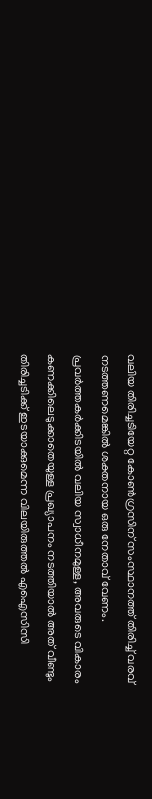വലിയ തിരിച്ചടിയേറ്റ കോണ്‍ഗ്രസിന് സംസ്ഥാനത്ത് തിരിച്ച് വരവ് നടത്തണമെങ്കില്‍ ശക്തനായ ഒരു നേതാവ് വേണം. പ്രവര്‍ത്തകര്‍ക്കിടയില്‍ വലിയ സ്വാധീനമുള്ള, അവരുടെ വികാരം കണക്കിലെടുക്കാതെയുള്ള പ്രഖ്യാപനം നടത്തിയാല്‍ അത് വീണ്ടും തിരിച്ചടിക്ക് ഇടയാക്കുമെന്ന വിലയിരുത്തല്‍ എഐസിസി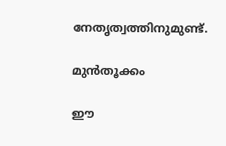നേതൃത്വത്തിനുമുണ്ട്.

മുന്‍തൂക്കം

ഈ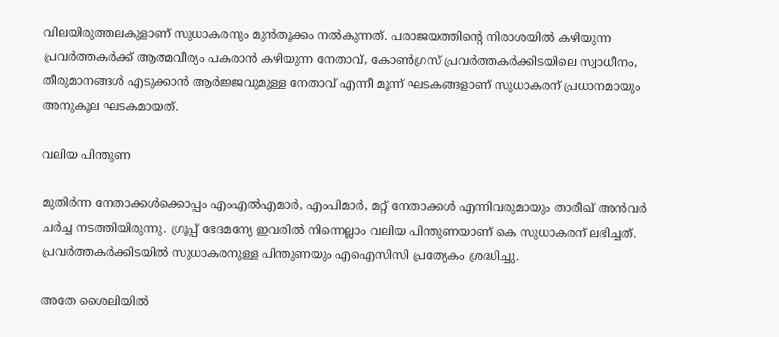വിലയിരുത്തലകുളാണ് സുധാകരനും മുന്‍തൂക്കം നല്‍കുന്നത്. പരാജയത്തിന്‍റെ നിരാശയില്‍ കഴിയുന്ന പ്രവര്‍ത്തകര്‍ക്ക് ആത്മവീര്യം പകരാന്‍ കഴിയുന്ന നേതാവ്, കോണ്‍ഗ്രസ് പ്രവര്‍ത്തകര്‍ക്കിടയിലെ സ്വാധീനം, തീരുമാനങ്ങള്‍ എടുക്കാന്‍ ആര്‍ജ്ജവുമുള്ള നേതാവ് എന്നീ മൂന്ന് ഘടകങ്ങളാണ് സുധാകരന് പ്രധാനമായും അനുകൂല ഘടകമായത്.

വലിയ പിന്തുണ

മുതിര്‍ന്ന നേതാക്കള്‍ക്കൊപ്പം എംഎല്‍എമാര്‍, എംപിമാര്‍, മറ്റ് നേതാക്കള്‍ എന്നിവരുമായും താരീഖ് അന്‍വര്‍ ചര്‍ച്ച നടത്തിയിരുന്നു. ഗ്രൂപ്പ് ഭേദമന്യേ ഇവരില്‍ നിന്നെല്ലാം വലിയ പിന്തുണയാണ് കെ സുധാകരന് ലഭിച്ചത്. പ്രവര്‍ത്തകര്‍ക്കിടയില്‍ സുധാകരനുള്ള പിന്തുണയും എഐസിസി പ്രത്യേകം ശ്രദ്ധിച്ചു.

അതേ ശൈലിയില്‍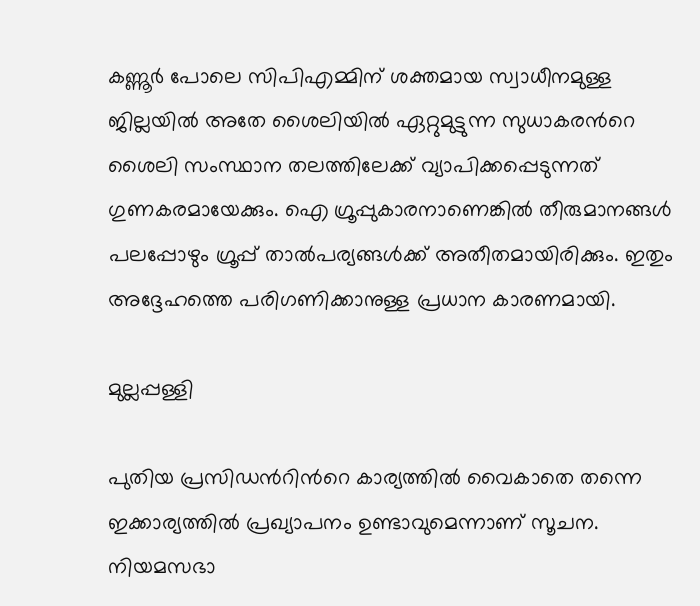കണ്ണൂര്‍ പോലെ സിപിഎമ്മിന് ശക്തമായ സ്വാധീനമുള്ള ജില്ലയില്‍ അതേ ശൈലിയില്‍ ഏറ്റുമുട്ടുന്ന സുധാകരന്‍റെ ശൈലി സംസ്ഥാന തലത്തിലേക്ക് വ്യാപിക്കപ്പെടുന്നത് ഗുണകരമായേക്കും. ഐ ഗ്രൂപ്പുകാരനാണെങ്കില്‍ തീരുമാനങ്ങള്‍ പലപ്പോഴും ഗ്രൂപ്പ് താല്‍പര്യങ്ങള്‍ക്ക് അതീതമായിരിക്കും. ഇതും അദ്ദേഹത്തെ പരിഗണിക്കാനുള്ള പ്രധാന കാരണമായി.

മുല്ലപ്പള്ളി

പുതിയ പ്രസിഡന്‍റിന്‍റെ കാര്യത്തില്‍ വൈകാതെ തന്നെ ഇക്കാര്യത്തില്‍ പ്രഖ്യാപനം ഉണ്ടാവുമെന്നാണ് സൂചന. നിയമസഭാ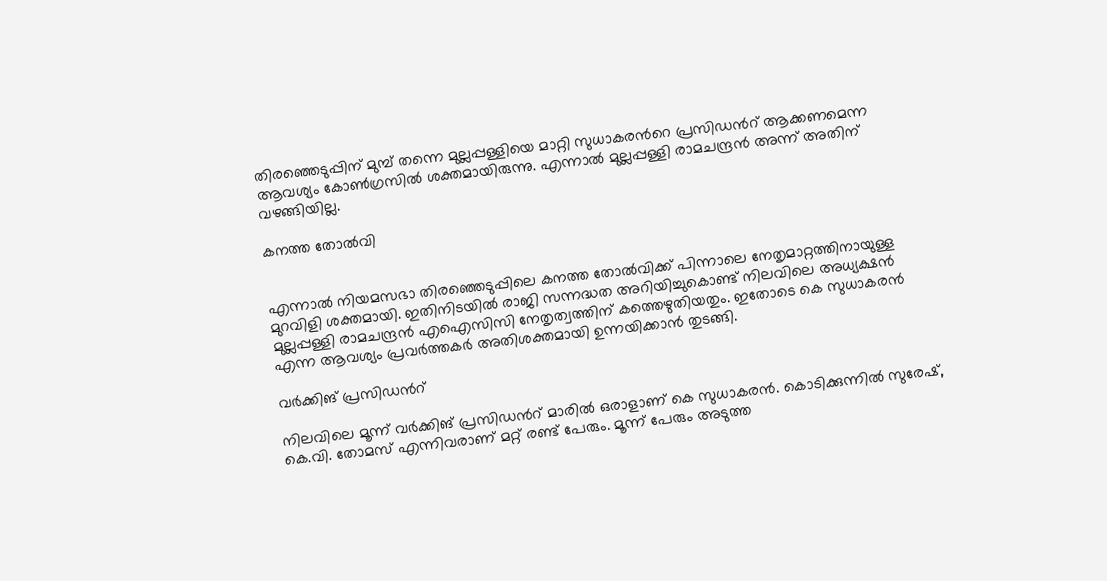തിരഞ്ഞെടുപ്പിന് മുമ്പ് തന്നെ മുല്ലപ്പള്ളിയെ മാറ്റി സുധാകരന്‍റെ പ്രസിഡന്‍റ് ആക്കണമെന്ന ആവശ്യം കോണ്‍ഗ്രസില്‍ ശക്തമായിരുന്നു. എന്നാല്‍ മുല്ലപ്പള്ളി രാമചന്ദ്രന്‍ അന്ന് അതിന് വഴങ്ങിയില്ല.

കനത്ത തോല്‍വി


എന്നാല്‍ നിയമസഭാ തിരഞ്ഞെടുപ്പിലെ കനത്ത തോല്‍വിക്ക് പിന്നാലെ നേതൃമാറ്റത്തിനായുള്ള മുറവിളി ശക്തമായി. ഇതിനിടയില്‍ രാജി സന്നദ്ധത അറിയിച്ചുകൊണ്ട് നിലവിലെ അധ്യക്ഷന്‍ മുല്ലപ്പള്ളി രാമചന്ദ്രന്‍ എഐസിസി നേതൃത്വത്തിന് കത്തെഴുതിയതും. ഇതോടെ കെ സുധാകരന്‍ എന്ന ആവശ്യം പ്രവര്‍ത്തകര്‍ അതിശക്തമായി ഉന്നയിക്കാന്‍ തുടങ്ങി.

വര്‍ക്കിങ് പ്രസിഡന്‍റ്

നിലവിലെ മൂന്ന് വര്‍ക്കിങ് പ്രസിഡന്‍റ് മാരില്‍ ഒരാളാണ് കെ സുധാകരന്‍. കൊടിക്കുന്നില്‍ സുരേഷ്, കെ.വി. തോമസ് എന്നിവരാണ് മറ്റ് രണ്ട് പേരും. മൂന്ന് പേരും അടുത്ത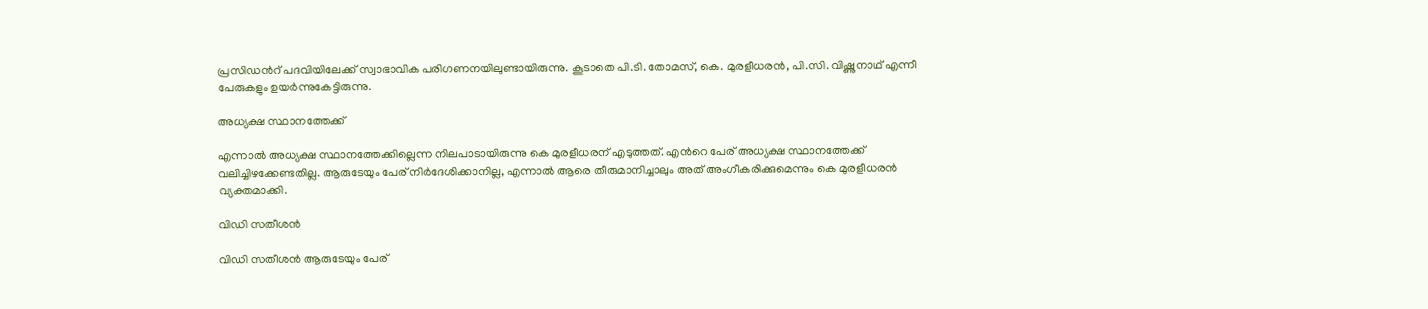പ്രസിഡന്‍റ് പദവിയിലേക്ക് സ്വാഭാവിക പരിഗണനയിലുണ്ടായിരുന്നു. കൂടാതെ പി.ടി. തോമസ്, കെ. മുരളീധരന്‍, പി.സി. വിഷ്ണുനാഥ് എന്നീ പേരുകളും ഉയര്‍ന്നുകേട്ടിരുന്നു.

അധ്യക്ഷ സ്ഥാനത്തേക്ക്

എന്നാല്‍ അധ്യക്ഷ സ്ഥാനത്തേക്കില്ലെന്ന നിലപാടായിരുന്നു കെ മുരളീധരന് എടുത്തത്. എന്‍റെ പേര് അധ്യക്ഷ സ്ഥാനത്തേക്ക് വലിച്ചിഴക്കേണ്ടതില്ല. ആരുടേയും പേര് നിര്‍ദേശിക്കാനില്ല, എന്നാല്‍ ആരെ തീരുമാനിച്ചാലും അത് അംഗീകരിക്കുമെന്നും കെ മുരളീധരന്‍ വ്യക്തമാക്കി.

വിഡി സതീശന്‍

വിഡി സതീശന്‍ ആരുടേയും പേര്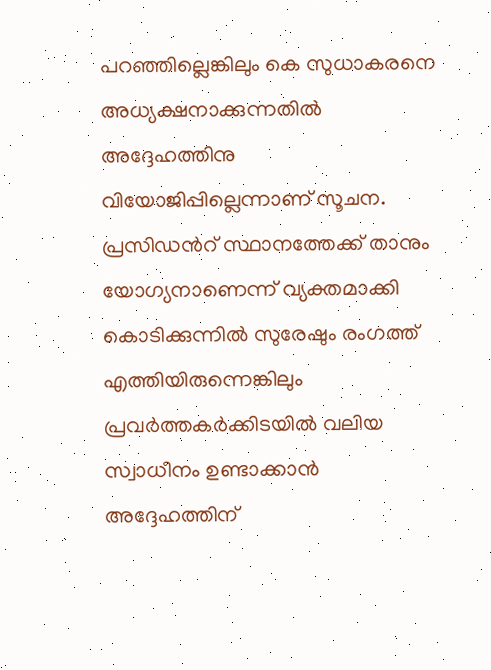പറഞ്ഞില്ലെങ്കിലും കെ സുധാകരനെ അധ്യക്ഷനാക്കുന്നതില്‍ അദ്ദേഹത്തിനു വിയോജിപ്പില്ലെന്നാണ് സൂചന.
പ്രസിഡന്‍റ് സ്ഥാനത്തേക്ക് താനും യോഗ്യനാണെന്ന് വ്യക്തമാക്കി കൊടിക്കുന്നില്‍ സുരേഷും രംഗത്ത് എത്തിയിരുന്നെങ്കിലും പ്രവര്‍ത്തകര്‍ക്കിടയില്‍ വലിയ സ്വാധീനം ഉണ്ടാക്കാന്‍ അദ്ദേഹത്തിന്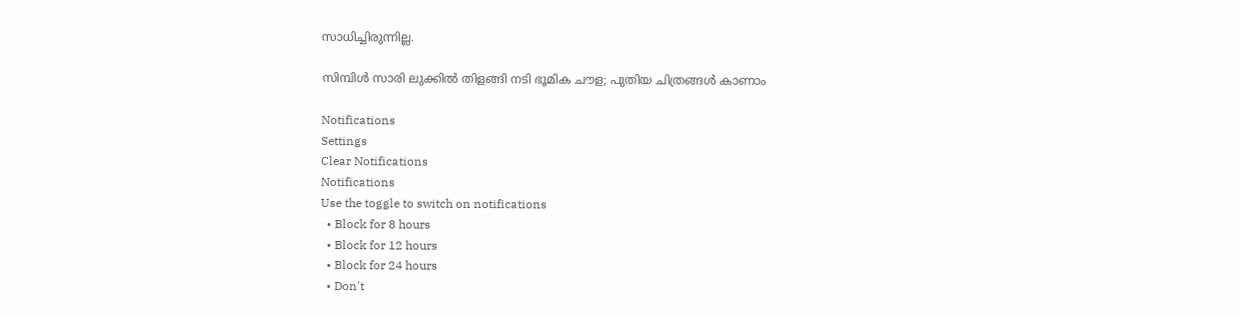സാധിച്ചിരുന്നില്ല.

സിമ്പിള്‍ സാരി ലുക്കില്‍ തിളങ്ങി നടി ഭൂമിക ചൗള; പുതിയ ചിത്രങ്ങള്‍ കാണാം

Notifications
Settings
Clear Notifications
Notifications
Use the toggle to switch on notifications
  • Block for 8 hours
  • Block for 12 hours
  • Block for 24 hours
  • Don't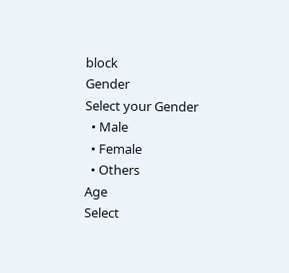block
Gender
Select your Gender
  • Male
  • Female
  • Others
Age
Select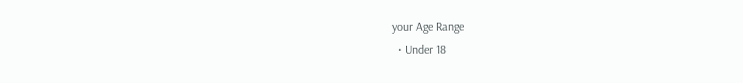your Age Range
  • Under 18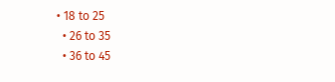• 18 to 25
  • 26 to 35
  • 36 to 45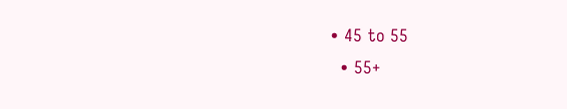• 45 to 55
  • 55+